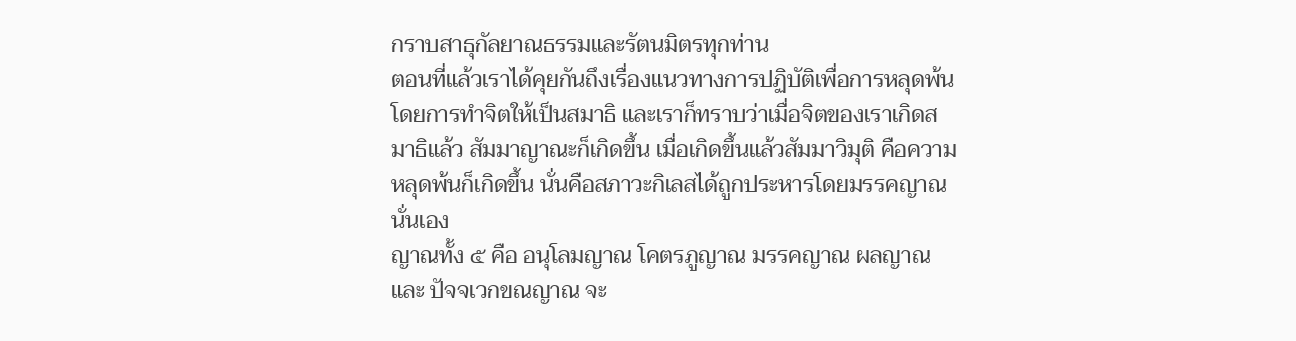กราบสาธุกัลยาณธรรมและรัตนมิตรทุกท่าน
ตอนที่แล้วเราได้คุยกันถึงเรื่องแนวทางการปฏิบัติเพื่อการหลุดพ้น โดยการทำจิตให้เป็นสมาธิ และเราก็ทราบว่าเมื่อจิตของเราเกิดสมาธิแล้ว สัมมาญาณะก็เกิดขึ้น เมื่อเกิดขึ้นแล้วสัมมาวิมุติ คือความหลุดพ้นก็เกิดขึ้น นั่นคือสภาวะกิเลสได้ถูกประหารโดยมรรคญาณนั่นเอง
ญาณทั้ง ๕ คือ อนุโลมญาณ โคตรภูญาณ มรรคญาณ ผลญาณ และ ปัจจเวกขณญาณ จะ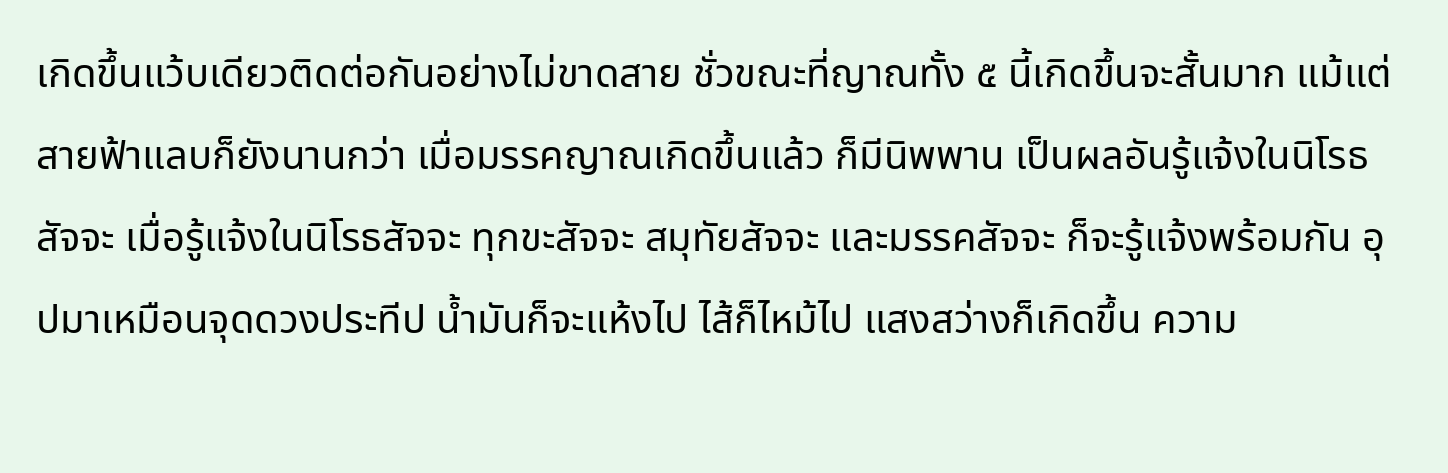เกิดขึ้นแว้บเดียวติดต่อกันอย่างไม่ขาดสาย ชั่วขณะที่ญาณทั้ง ๕ นี้เกิดขึ้นจะสั้นมาก แม้แต่สายฟ้าแลบก็ยังนานกว่า เมื่อมรรคญาณเกิดขึ้นแล้ว ก็มีนิพพาน เป็นผลอันรู้แจ้งในนิโรธสัจจะ เมื่อรู้แจ้งในนิโรธสัจจะ ทุกขะสัจจะ สมุทัยสัจจะ และมรรคสัจจะ ก็จะรู้แจ้งพร้อมกัน อุปมาเหมือนจุดดวงประทีป น้ำมันก็จะแห้งไป ไส้ก็ไหม้ไป แสงสว่างก็เกิดขึ้น ความ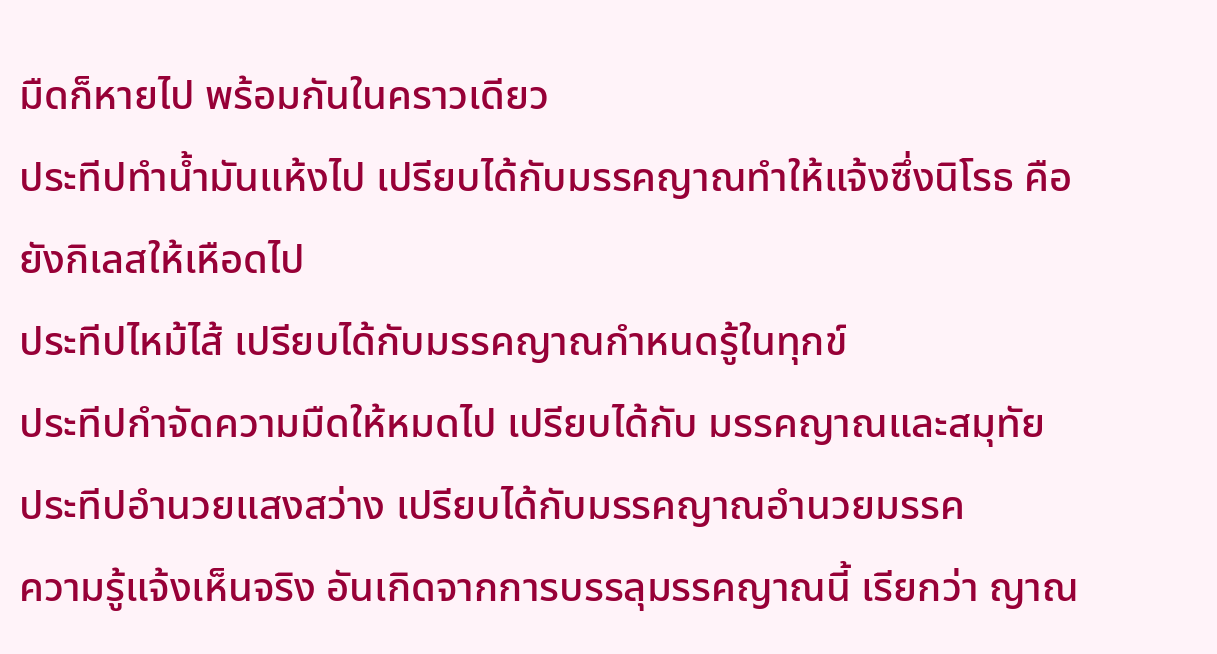มืดก็หายไป พร้อมกันในคราวเดียว
ประทีปทำน้ำมันแห้งไป เปรียบได้กับมรรคญาณทำให้แจ้งซึ่งนิโรธ คือ ยังกิเลสให้เหือดไป
ประทีปไหม้ไส้ เปรียบได้กับมรรคญาณกำหนดรู้ในทุกข์
ประทีปกำจัดความมืดให้หมดไป เปรียบได้กับ มรรคญาณและสมุทัย
ประทีปอำนวยแสงสว่าง เปรียบได้กับมรรคญาณอำนวยมรรค
ความรู้แจ้งเห็นจริง อันเกิดจากการบรรลุมรรคญาณนี้ เรียกว่า ญาณ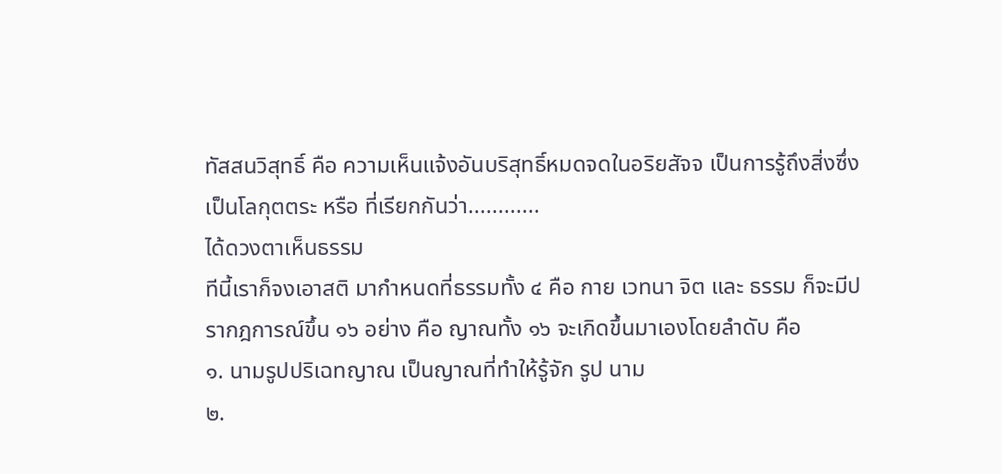ทัสสนวิสุทธิ์ คือ ความเห็นแจ้งอันบริสุทธิ์หมดจดในอริยสัจจ เป็นการรู้ถึงสิ่งซึ่งเป็นโลกุตตระ หรือ ที่เรียกกันว่า............
ได้ดวงตาเห็นธรรม
ทีนี้เราก็จงเอาสติ มากำหนดที่ธรรมทั้ง ๔ คือ กาย เวทนา จิต และ ธรรม ก็จะมีปรากฎการณ์ขึ้น ๑๖ อย่าง คือ ญาณทั้ง ๑๖ จะเกิดขึ้นมาเองโดยลำดับ คือ
๑. นามรูปปริเฉทญาณ เป็นญาณที่ทำให้รู้จัก รูป นาม
๒.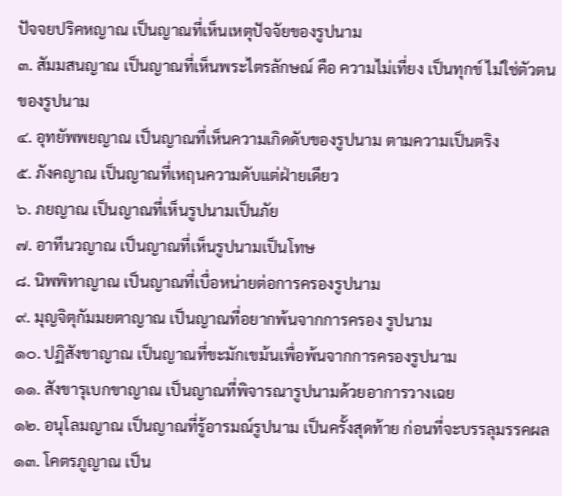ปัจจยปริคหญาณ เป็นญาณที่เห็นเหตุปัจจัยของรูปนาม
๓. สัมมสนญาณ เป็นญาณที่เห็นพระไตรลักษณ์ คือ ความไม่เที่ยง เป็นทุกข์ ไม่ใช่ตัวตนของรูปนาม
๔. อุทยัพพยญาณ เป็นญาณที่เห็นความเกิดดับของรูปนาม ตามความเป็นตริง
๕. ภังคญาณ เป็นญาณที่เหฤนความดับแต่ฝ่ายเดียว
๖. ภยญาณ เป็นญาณที่เห็นรูปนามเป็นภัย
๗. อาทีนวญาณ เป็นญาณที่เห็นรูปนามเป็นโทษ
๘. นิพพิทาญาณ เป็นญาณที่เบื่อหน่ายต่อการครองรูปนาม
๙. มุญจิตุกัมมยตาญาณ เป็นญาณที่อยากพ้นจากการครอง รูปนาม
๑๐. ปฏิสังขาญาณ เป็นญาณที่ขะมักเขม้นเพื่อพ้นจากการครองรูปนาม
๑๑. สังขารุเบกขาญาณ เป็นญาณที่พิจารณารูปนามด้วยอาการวางเฉย
๑๒. อนุโลมญาณ เป็นญาณที่รู้อารมณ์รูปนาม เป็นครั้งสุดท้าย ก่อนที่จะบรรลุมรรคผล
๑๓. โคตรภูญาณ เป็น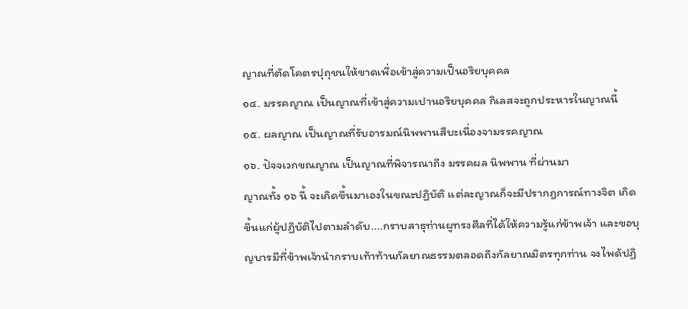ญาณที่ตัดโคตรปุถุชนให้ขาดเพื่อเข้าสู่ความเป็นอริยบุคคล
๑๔. มรรคญาณ เป็นญาณที่เข้าสู่ความเปานอริยบุคคล กิเลสจะถูกประหารในญาณนี้
๑๕. ผลญาณ เป็นญาณที่รับอารมณ์นิพพานสืบะเนื่องจามรรคญาณ
๑๖. ปัจจเวกขณญาณ เป็นญาณที่พิจารณาถึง มรรคผล นิพพาน ที่ผ่านมา
ญาณทั้ง ๑๖ นี้ จะเกิดขึ้นมาเองในขณะปฏิบัติ แต่ละญาณก็จะมีปรากฎการณ์ทางจิต เกิดขึ้นแก่ผู้ปฏิบัติไปตามลำดับ....กราบสาธุท่านผูทรงศีลที่ได้ให้ความรู้แก่ข้าพเจ้า และขอบุญบารมีที่ข้าพเจ้านำกราบเท้าท้านกัลยาณธรรมตลอดถึงกัลยาณมิตรทุกท่าน จงไพด้ปฏิ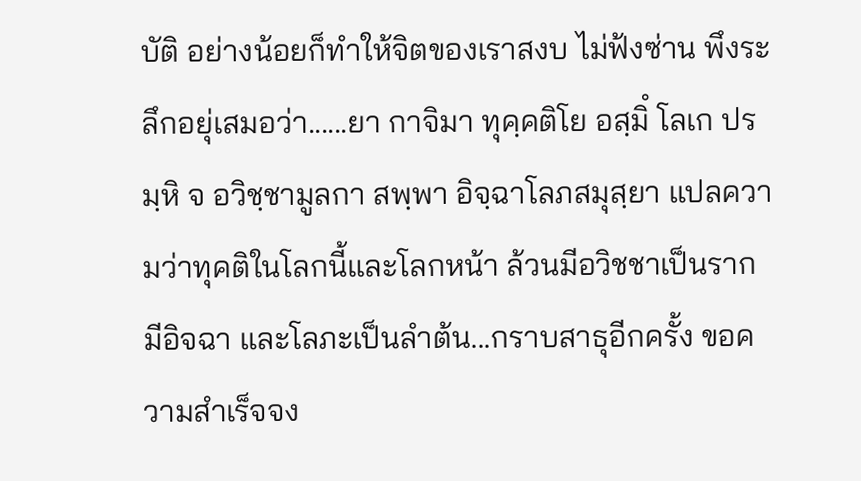บัติ อย่างน้อยก็ทำให้จิตของเราสงบ ไม่ฟ้งซ่าน พึงระลึกอยุ่เสมอว่า......ยา กาจิมา ทุคฺคติโย อสฺมิํ โลเก ปรมฺหิ จ อวิชฺชามูลกา สพฺพา อิจฺฉาโลภสมุสฺยา แปลความว่าทุคติในโลกนี้และโลกหน้า ล้วนมีอวิชชาเป็นราก มีอิจฉา และโลภะเป็นลำต้น...กราบสาธุอีกครั้ง ขอความสำเร็จจง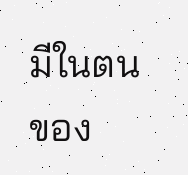มีในตนของ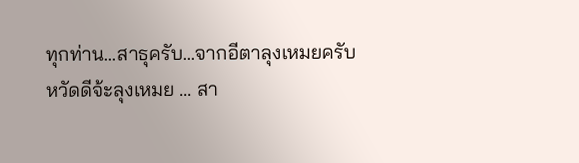ทุกท่าน...สาธุครับ...จากอีตาลุงเหมยครับ
หวัดดีจ้ะลุงเหมย ... สา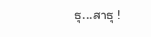ธุ...สาธุ !